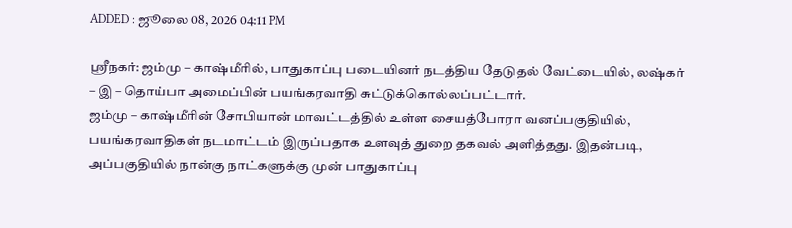ADDED : ஜூலை 08, 2026 04:11 PM

ஸ்ரீநகர்: ஜம்மு – காஷ்மீரில், பாதுகாப்பு படையினர் நடத்திய தேடுதல் வேட்டையில், லஷ்கர் – இ – தொய்பா அமைப்பின் பயங்கரவாதி சுட்டுக்கொல்லப்பட்டார்.
ஜம்மு – காஷ்மீரின் சோபியான் மாவட்டத்தில் உள்ள சையத்போரா வனப்பகுதியில், பயங்கரவாதிகள் நடமாட்டம் இருப்பதாக உளவுத் துறை தகவல் அளித்தது. இதன்படி, அப்பகுதியில் நான்கு நாட்களுக்கு முன் பாதுகாப்பு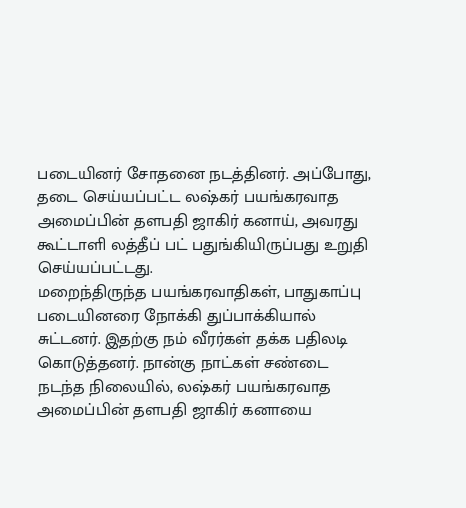படையினர் சோதனை நடத்தினர். அப்போது, தடை செய்யப்பட்ட லஷ்கர் பயங்கரவாத அமைப்பின் தளபதி ஜாகிர் கனாய், அவரது கூட்டாளி லத்தீப் பட் பதுங்கியிருப்பது உறுதி செய்யப்பட்டது.
மறைந்திருந்த பயங்கரவாதிகள், பாதுகாப்பு படையினரை நோக்கி துப்பாக்கியால் சுட்டனர். இதற்கு நம் வீரர்கள் தக்க பதிலடி கொடுத்தனர். நான்கு நாட்கள் சண்டை நடந்த நிலையில், லஷ்கர் பயங்கரவாத அமைப்பின் தளபதி ஜாகிர் கனாயை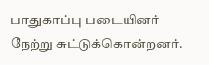பாதுகாப்பு படையினர் நேற்று சுட்டுக்கொன்றனர்.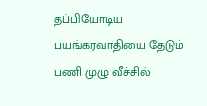தப்பியோடிய பயங்கரவாதியை தேடும் பணி முழு வீச்சில்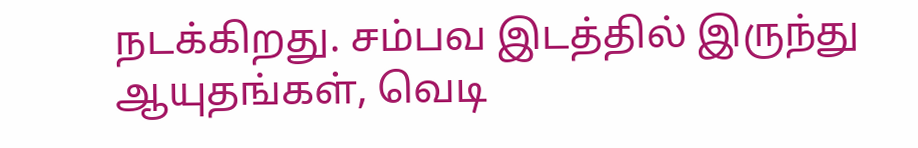நடக்கிறது. சம்பவ இடத்தில் இருந்து ஆயுதங்கள், வெடி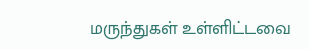மருந்துகள் உள்ளிட்டவை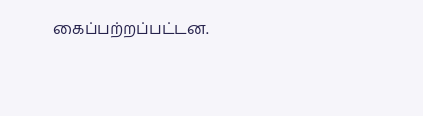கைப்பற்றப்பட்டன.